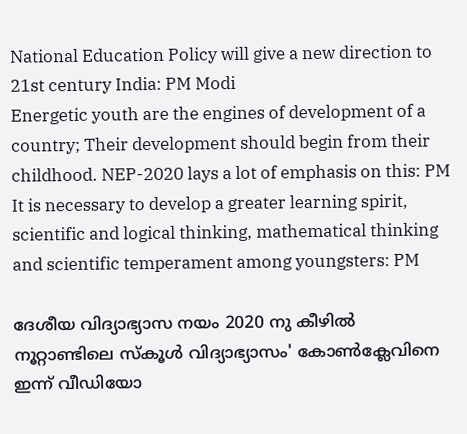National Education Policy will give a new direction to 21st century India: PM Modi
Energetic youth are the engines of development of a country; Their development should begin from their childhood. NEP-2020 lays a lot of emphasis on this: PM
It is necessary to develop a greater learning spirit, scientific and logical thinking, mathematical thinking and scientific temperament among youngsters: PM

ദേശീയ വിദ്യാഭ്യാസ നയം 2020 നു കീഴില്‍ നൂറ്റാണ്ടിലെ സ്‌കൂള്‍ വിദ്യാഭ്യാസം' കോണ്‍ക്ലേവിനെ ഇന്ന് വീഡിയോ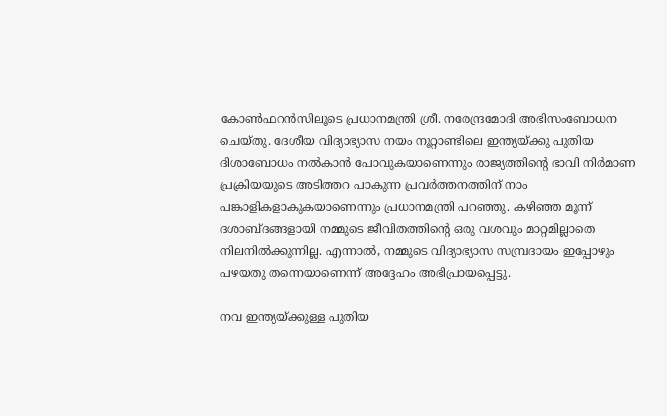കോണ്‍ഫറന്‍സിലൂടെ പ്രധാനമന്ത്രി ശ്രീ. നരേന്ദ്രമോദി അഭിസംബോധന ചെയ്തു. ദേശീയ വിദ്യാഭ്യാസ നയം നൂറ്റാണ്ടിലെ ഇന്ത്യയ്ക്കു പുതിയ ദിശാബോധം നല്‍കാന്‍ പോവുകയാണെന്നും രാജ്യത്തിന്റെ ഭാവി നിര്‍മാണ പ്രക്രിയയുടെ അടിത്തറ പാകുന്ന പ്രവര്‍ത്തനത്തിന് നാം പങ്കാളികളാകുകയാണെന്നും പ്രധാനമന്ത്രി പറഞ്ഞു. കഴിഞ്ഞ മൂന്ന് ദശാബ്ദങ്ങളായി നമ്മുടെ ജീവിതത്തിന്റെ ഒരു വശവും മാറ്റമില്ലാതെ നിലനില്‍ക്കുന്നില്ല. എന്നാല്‍, നമ്മുടെ വിദ്യാഭ്യാസ സമ്പ്രദായം ഇപ്പോഴും പഴയതു തന്നെയാണെന്ന് അദ്ദേഹം അഭിപ്രായപ്പെട്ടു.

നവ ഇന്ത്യയ്ക്കുള്ള പുതിയ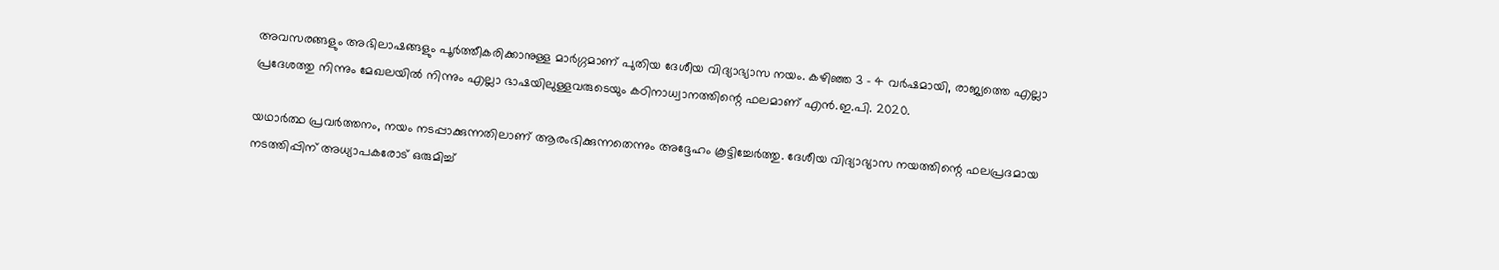അവസരങ്ങളും അഭിലാഷങ്ങളും പൂര്‍ത്തീകരിക്കാനുള്ള മാര്‍ഗ്ഗമാണ് പുതിയ ദേശീയ വിദ്യാഭ്യാസ നയം. കഴിഞ്ഞ 3 – 4 വര്‍ഷമായി, രാജ്യത്തെ എല്ലാ പ്രദേശത്തു നിന്നും മേഖലയില്‍ നിന്നും എല്ലാ ഭാഷയിലുള്ളവരുടെയും കഠിനാധ്വാനത്തിന്റെ ഫലമാണ് എന്‍.ഇ.പി. 2020.

യഥാര്‍ത്ഥ പ്രവര്‍ത്തനം, നയം നടപ്പാക്കുന്നതിലാണ് ആരംഭിക്കുന്നതെന്നും അദ്ദേഹം കൂട്ടിച്ചേര്‍ത്തു. ദേശീയ വിദ്യാഭ്യാസ നയത്തിന്റെ ഫലപ്രദമായ നടത്തിപ്പിന് അധ്യാപകരോട് ഒരുമിച്ച്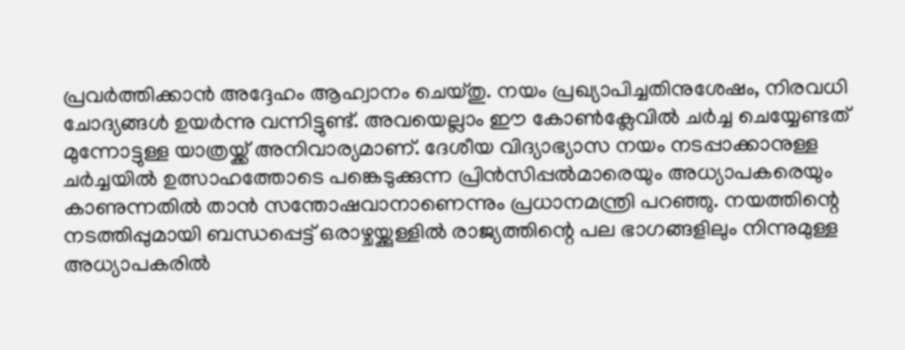പ്രവര്‍ത്തിക്കാന്‍ അദ്ദേഹം ആഹ്വാനം ചെയ്തു. നയം പ്രഖ്യാപിച്ചതിനുശേഷം, നിരവധി ചോദ്യങ്ങള്‍ ഉയര്‍ന്നു വന്നിട്ടുണ്ട്. അവയെല്ലാം ഈ കോണ്‍ക്ലേവില്‍ ചര്‍ച്ച ചെയ്യേണ്ടത് മുന്നോട്ടുള്ള യാത്രയ്ക്ക് അനിവാര്യമാണ്. ദേശീയ വിദ്യാഭ്യാസ നയം നടപ്പാക്കാനുള്ള ചര്‍ച്ചയില്‍ ഉത്സാഹത്തോടെ പങ്കെടുക്കുന്ന പ്രിന്‍സിപ്പല്‍മാരെയും അധ്യാപകരെയും കാണുന്നതില്‍ താന്‍ സന്തോഷവാനാണെന്നും പ്രധാനമന്ത്രി പറഞ്ഞു. നയത്തിന്റെ നടത്തിപ്പുമായി ബന്ധപ്പെട്ട് ഒരാഴ്ചയ്ക്കുള്ളില്‍ രാജ്യത്തിന്റെ പല ഭാഗങ്ങളിലും നിന്നുമുള്ള അധ്യാപകരില്‍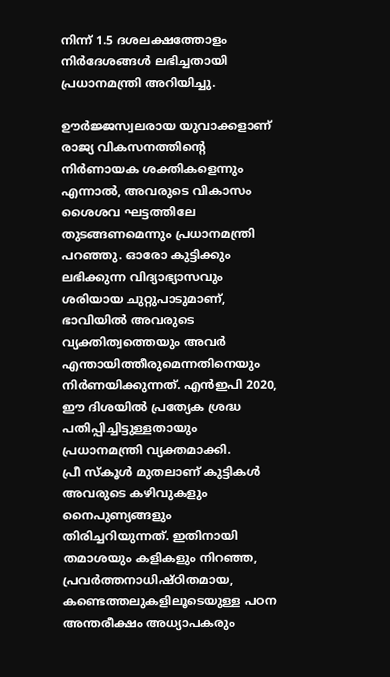നിന്ന് 1.5 ദശലക്ഷത്തോളം നിര്‍ദേശങ്ങള്‍ ലഭിച്ചതായി പ്രധാനമന്ത്രി അറിയിച്ചു.

ഊര്‍ജ്ജസ്വലരായ യുവാക്കളാണ് രാജ്യ വികസനത്തിന്റെ നിര്‍ണായക ശക്തികളെന്നും എന്നാല്‍, അവരുടെ വികാസം ശൈശവ ഘട്ടത്തിലേ തുടങ്ങണമെന്നും പ്രധാനമന്ത്രി പറഞ്ഞു. ഓരോ കുട്ടിക്കും ലഭിക്കുന്ന വിദ്യാഭ്യാസവും ശരിയായ ചുറ്റുപാടുമാണ്, ഭാവിയില്‍ അവരുടെ വ്യക്തിത്വത്തെയും അവര്‍ എന്തായിത്തീരുമെന്നതിനെയും നിര്‍ണയിക്കുന്നത്. എന്‍ഇപി 2020, ഈ ദിശയില്‍ പ്രത്യേക ശ്രദ്ധ പതിപ്പിച്ചിട്ടുള്ളതായും പ്രധാനമന്ത്രി വ്യക്തമാക്കി.
പ്രീ സ്‌കൂള്‍ മുതലാണ് കുട്ടികള്‍ അവരുടെ കഴിവുകളും നൈപുണ്യങ്ങളും തിരിച്ചറിയുന്നത്. ഇതിനായി തമാശയും കളികളും നിറഞ്ഞ, പ്രവര്‍ത്തനാധിഷ്ഠിതമായ, കണ്ടെത്തലുകളിലൂടെയുള്ള പഠന അന്തരീക്ഷം അധ്യാപകരും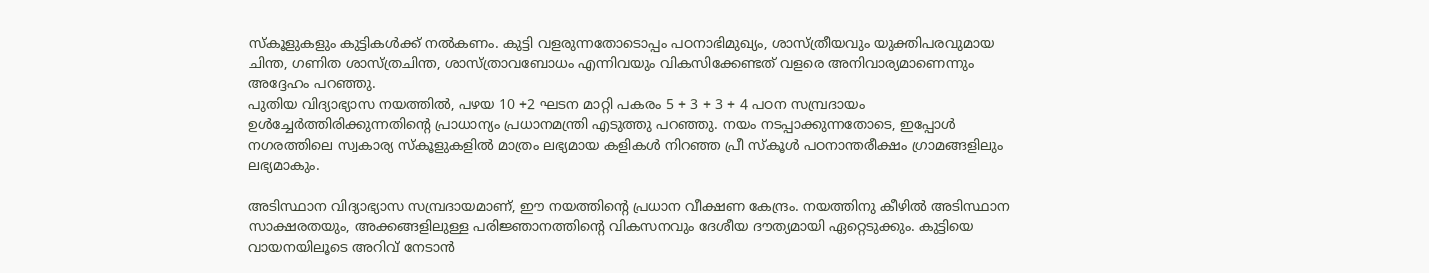സ്‌കൂളുകളും കുട്ടികള്‍ക്ക് നല്‍കണം. കുട്ടി വളരുന്നതോടൊപ്പം പഠനാഭിമുഖ്യം, ശാസ്ത്രീയവും യുക്തിപരവുമായ ചിന്ത, ഗണിത ശാസ്ത്രചിന്ത, ശാസ്ത്രാവബോധം എന്നിവയും വികസിക്കേണ്ടത് വളരെ അനിവാര്യമാണെന്നും അദ്ദേഹം പറഞ്ഞു.
പുതിയ വിദ്യാഭ്യാസ നയത്തില്‍, പഴയ 10 +2 ഘടന മാറ്റി പകരം 5 + 3 + 3 + 4 പഠന സമ്പ്രദായം ഉള്‍ച്ചേര്‍ത്തിരിക്കുന്നതിന്റെ പ്രാധാന്യം പ്രധാനമന്ത്രി എടുത്തു പറഞ്ഞു. നയം നടപ്പാക്കുന്നതോടെ, ഇപ്പോള്‍ നഗരത്തിലെ സ്വകാര്യ സ്‌കൂളുകളില്‍ മാത്രം ലഭ്യമായ കളികള്‍ നിറഞ്ഞ പ്രീ സ്‌കൂള്‍ പഠനാന്തരീക്ഷം ഗ്രാമങ്ങളിലും ലഭ്യമാകും.

അടിസ്ഥാന വിദ്യാഭ്യാസ സമ്പ്രദായമാണ്, ഈ നയത്തിന്റെ പ്രധാന വീക്ഷണ കേന്ദ്രം. നയത്തിനു കീഴില്‍ അടിസ്ഥാന സാക്ഷരതയും, അക്കങ്ങളിലുള്ള പരിജ്ഞാനത്തിന്റെ വികസനവും ദേശീയ ദൗത്യമായി ഏറ്റെടുക്കും. കുട്ടിയെ വായനയിലൂടെ അറിവ് നേടാന്‍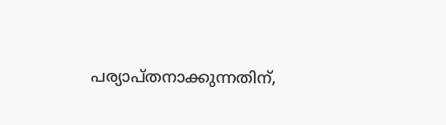പര്യാപ്തനാക്കുന്നതിന്,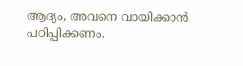ആദ്യം, അവനെ വായിക്കാന്‍ പഠിപ്പിക്കണം.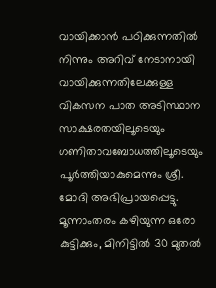വായിക്കാന്‍ പഠിക്കുന്നതില്‍ നിന്നും അറിവ് നേടാനായി വായിക്കുന്നതിലേക്കുള്ള വികസന പാത അടിസ്ഥാന സാക്ഷരതയിലൂടെയും ഗണിതാവബോധത്തിലൂടെയും പൂര്‍ത്തിയാകുമെന്നും ശ്രീ. മോദി അഭിപ്രായപ്പെട്ടു.
മൂന്നാംതരം കഴിയുന്ന ഒരോ കുട്ടിക്കും, മിനിട്ടില്‍ 30 മുതല്‍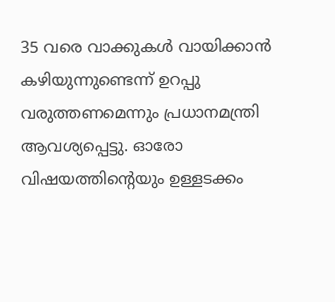35 വരെ വാക്കുകള്‍ വായിക്കാന്‍ കഴിയുന്നുണ്ടെന്ന് ഉറപ്പു വരുത്തണമെന്നും പ്രധാനമന്ത്രി ആവശ്യപ്പെട്ടു. ഓരോ വിഷയത്തിന്റെയും ഉള്ളടക്കം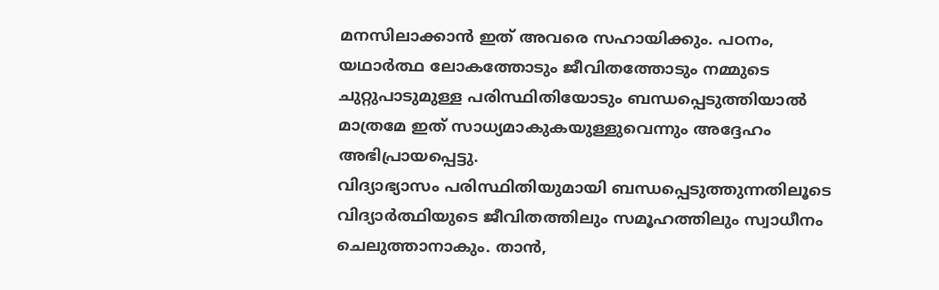മനസിലാക്കാന്‍ ഇത് അവരെ സഹായിക്കും. പഠനം, യഥാര്‍ത്ഥ ലോകത്തോടും ജീവിതത്തോടും നമ്മുടെ ചുറ്റുപാടുമുള്ള പരിസ്ഥിതിയോടും ബന്ധപ്പെടുത്തിയാല്‍ മാത്രമേ ഇത് സാധ്യമാകുകയുള്ളുവെന്നും അദ്ദേഹം അഭിപ്രായപ്പെട്ടു.
വിദ്യാഭ്യാസം പരിസ്ഥിതിയുമായി ബന്ധപ്പെടുത്തുന്നതിലൂടെ വിദ്യാര്‍ത്ഥിയുടെ ജീവിതത്തിലും സമൂഹത്തിലും സ്വാധീനം ചെലുത്താനാകും. താന്‍,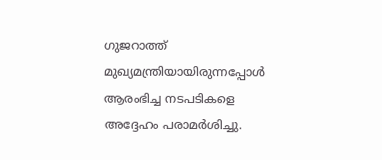ഗുജറാത്ത് മുഖ്യമന്ത്രിയായിരുന്നപ്പോള്‍ ആരംഭിച്ച നടപടികളെ അദ്ദേഹം പരാമര്‍ശിച്ചു.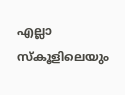എല്ലാ സ്‌കൂളിലെയും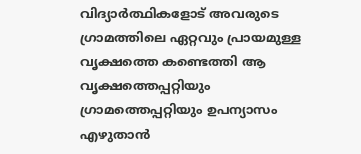വിദ്യാര്‍ത്ഥികളോട് അവരുടെ ഗ്രാമത്തിലെ ഏറ്റവും പ്രായമുള്ള വൃക്ഷത്തെ കണ്ടെത്തി ആ വൃക്ഷത്തെപ്പറ്റിയും ഗ്രാമത്തെപ്പറ്റിയും ഉപന്യാസം എഴുതാന്‍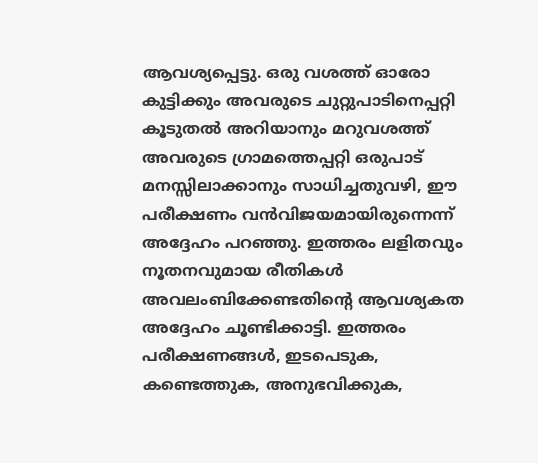ആവശ്യപ്പെട്ടു. ഒരു വശത്ത് ഓരോ കുട്ടിക്കും അവരുടെ ചുറ്റുപാടിനെപ്പറ്റി കൂടുതല്‍ അറിയാനും മറുവശത്ത് അവരുടെ ഗ്രാമത്തെപ്പറ്റി ഒരുപാട് മനസ്സിലാക്കാനും സാധിച്ചതുവഴി, ഈ പരീക്ഷണം വന്‍വിജയമായിരുന്നെന്ന് അദ്ദേഹം പറഞ്ഞു. ഇത്തരം ലളിതവും നൂതനവുമായ രീതികള്‍ അവലംബിക്കേണ്ടതിന്റെ ആവശ്യകത അദ്ദേഹം ചൂണ്ടിക്കാട്ടി. ഇത്തരം പരീക്ഷണങ്ങള്‍, ഇടപെടുക, കണ്ടെത്തുക, അനുഭവിക്കുക,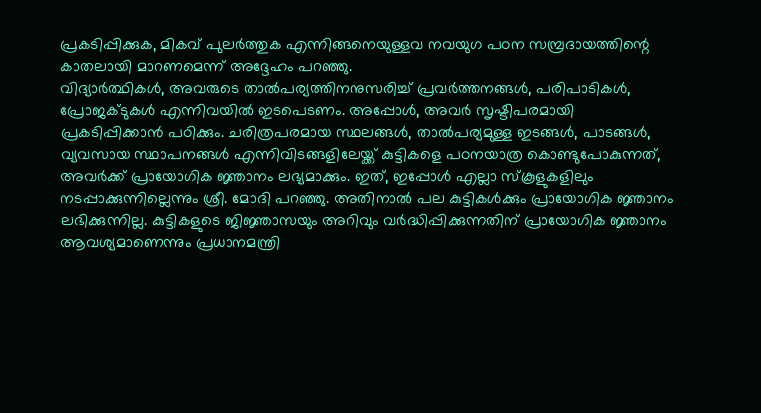പ്രകടിപ്പിക്കുക, മികവ് പുലര്‍ത്തുക എന്നിങ്ങനെയുള്ളവ നവയുഗ പഠന സമ്പ്രദായത്തിന്റെ കാതലായി മാറണമെന്ന് അദ്ദേഹം പറഞ്ഞു.
വിദ്യാര്‍ത്ഥികള്‍, അവരുടെ താല്‍പര്യത്തിനനുസരിച്ച് പ്രവര്‍ത്തനങ്ങള്‍, പരിപാടികള്‍, പ്രോജക്ടുകള്‍ എന്നിവയില്‍ ഇടപെടണം. അപ്പോള്‍, അവര്‍ സൃഷ്ടിപരമായി പ്രകടിപ്പിക്കാന്‍ പഠിക്കും. ചരിത്രപരമായ സ്ഥലങ്ങള്‍, താല്‍പര്യമുള്ള ഇടങ്ങള്‍, പാടങ്ങള്‍, വ്യവസായ സ്ഥാപനങ്ങള്‍ എന്നിവിടങ്ങളിലേയ്ക്ക് കുട്ടികളെ പഠനയാത്ര കൊണ്ടുപോകുന്നത്, അവര്‍ക്ക് പ്രായോഗിക ജ്ഞാനം ലഭ്യമാക്കും. ഇത്, ഇപ്പോള്‍ എല്ലാ സ്‌കൂളുകളിലും നടപ്പാക്കുന്നില്ലെന്നും ശ്രീ. മോദി പറഞ്ഞു. അതിനാല്‍ പല കുട്ടികള്‍ക്കും പ്രായോഗിക ജ്ഞാനം ലഭിക്കുന്നില്ല. കുട്ടികളുടെ ജിജ്ഞാസയും അറിവും വര്‍ദ്ധിപ്പിക്കുന്നതിന് പ്രായോഗിക ജ്ഞാനം ആവശ്യമാണെന്നും പ്രധാനമന്ത്രി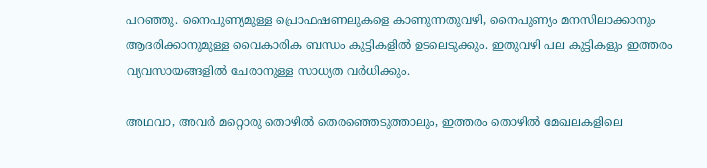പറഞ്ഞു. നൈപുണ്യമുള്ള പ്രൊഫഷണലുകളെ കാണുന്നതുവഴി, നൈപുണ്യം മനസിലാക്കാനും ആദരിക്കാനുമുള്ള വൈകാരിക ബന്ധം കുട്ടികളില്‍ ഉടലെടുക്കും. ഇതുവഴി പല കുട്ടികളും ഇത്തരം വ്യവസായങ്ങളില്‍ ചേരാനുള്ള സാധ്യത വര്‍ധിക്കും.

അഥവാ, അവര്‍ മറ്റൊരു തൊഴില്‍ തെരഞ്ഞെടുത്താലും, ഇത്തരം തൊഴില്‍ മേഖലകളിലെ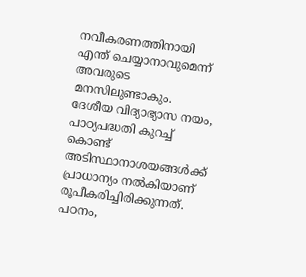നവീകരണത്തിനായി എന്ത് ചെയ്യാനാവുമെന്ന് അവരുടെ മനസിലുണ്ടാകും. ദേശീയ വിദ്യാഭ്യാസ നയം, പാഠ്യപദ്ധതി കുറച്ച് കൊണ്ട് അടിസ്ഥാനാശയങ്ങള്‍ക്ക് പ്രാധാന്യം നല്‍കിയാണ് രൂപീകരിച്ചിരിക്കുന്നത്. പഠനം,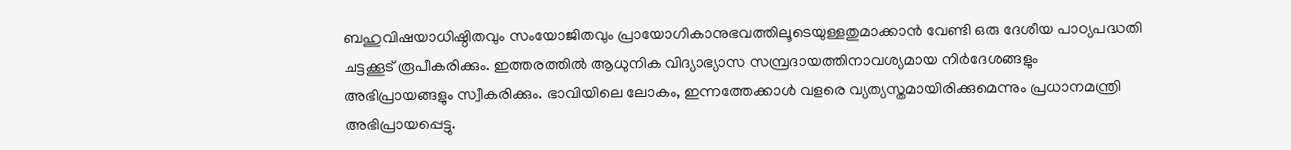ബഹുവിഷയാധിഷ്ഠിതവും സംയോജിതവും പ്രായോഗികാനുഭവത്തിലൂടെയുള്ളതുമാക്കാന്‍ വേണ്ടി ഒരു ദേശീയ പാഠ്യപദ്ധതി ചട്ടക്കൂട് രൂപീകരിക്കും. ഇത്തരത്തില്‍ ആധുനിക വിദ്യാഭ്യാസ സമ്പ്രദായത്തിനാവശ്യമായ നിര്‍ദേശങ്ങളും അഭിപ്രായങ്ങളും സ്വീകരിക്കും. ഭാവിയിലെ ലോകം, ഇന്നത്തേക്കാള്‍ വളരെ വ്യത്യസ്തമായിരിക്കുമെന്നും പ്രധാനമന്ത്രി അഭിപ്രായപ്പെട്ടു.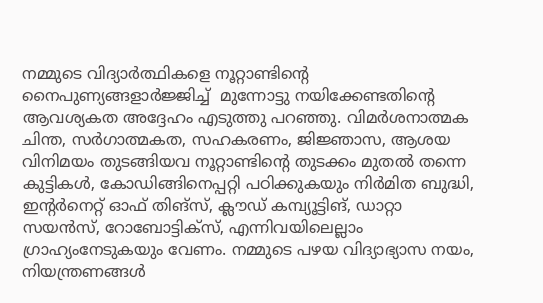നമ്മുടെ വിദ്യാര്‍ത്ഥികളെ നൂറ്റാണ്ടിന്റെ നൈപുണ്യങ്ങളാര്‍ജ്ജിച്ച്  മുന്നോട്ടു നയിക്കേണ്ടതിന്റെ ആവശ്യകത അദ്ദേഹം എടുത്തു പറഞ്ഞു. വിമര്‍ശനാത്മക ചിന്ത, സര്‍ഗാത്മകത, സഹകരണം, ജിജ്ഞാസ, ആശയ വിനിമയം തുടങ്ങിയവ നൂറ്റാണ്ടിന്റെ തുടക്കം മുതല്‍ തന്നെ കുട്ടികള്‍, കോഡിങ്ങിനെപ്പറ്റി പഠിക്കുകയും നിര്‍മിത ബുദ്ധി, ഇന്റര്‍നെറ്റ് ഓഫ് തിങ്സ്, ക്ലൗഡ് കമ്പ്യൂട്ടിങ്, ഡാറ്റാ സയന്‍സ്, റോബോട്ടിക്സ്, എന്നിവയിലെല്ലാം ഗ്രാഹ്യംനേടുകയും വേണം. നമ്മുടെ പഴയ വിദ്യാഭ്യാസ നയം, നിയന്ത്രണങ്ങള്‍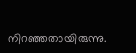നിറഞ്ഞതായിരുന്നു.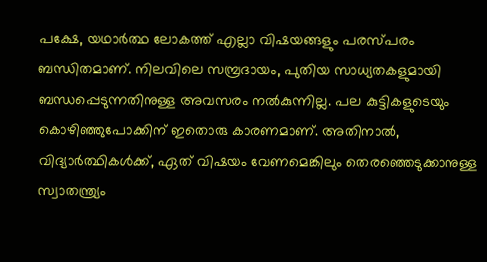പക്ഷേ, യഥാര്‍ത്ഥ ലോകത്ത് എല്ലാ വിഷയങ്ങളും പരസ്പരം ബന്ധിതമാണ്. നിലവിലെ സമ്പ്രദായം, പുതിയ സാധ്യതകളുമായി ബന്ധപ്പെടുന്നതിനുള്ള അവസരം നല്‍കുന്നില്ല. പല കുട്ടികളുടെയും കൊഴിഞ്ഞുപോക്കിന് ഇതൊരു കാരണമാണ്. അതിനാല്‍, വിദ്യാര്‍ത്ഥികള്‍ക്ക്, ഏത് വിഷയം വേണമെങ്കിലും തെരഞ്ഞെടുക്കാനുള്ള സ്വാതന്ത്ര്യം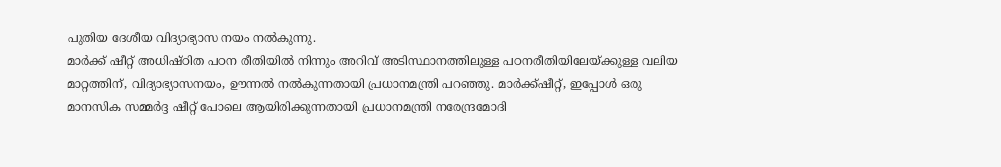പുതിയ ദേശീയ വിദ്യാഭ്യാസ നയം നല്‍കുന്നു.
മാര്‍ക്ക് ഷീറ്റ് അധിഷ്ഠിത പഠന രീതിയില്‍ നിന്നും അറിവ് അടിസ്ഥാനത്തിലുള്ള പഠനരീതിയിലേയ്ക്കുള്ള വലിയ മാറ്റത്തിന്, വിദ്യാഭ്യാസനയം, ഊന്നല്‍ നല്‍കുന്നതായി പ്രധാനമന്ത്രി പറഞ്ഞു. മാര്‍ക്ക്ഷീറ്റ്, ഇപ്പോള്‍ ഒരു മാനസിക സമ്മര്‍ദ്ദ ഷീറ്റ് പോലെ ആയിരിക്കുന്നതായി പ്രധാനമന്ത്രി നരേന്ദ്രമോദി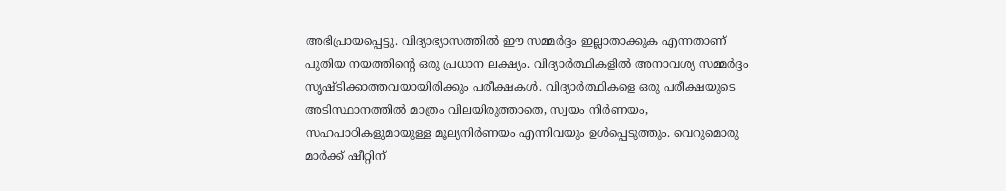അഭിപ്രായപ്പെട്ടു. വിദ്യാഭ്യാസത്തില്‍ ഈ സമ്മര്‍ദ്ദം ഇല്ലാതാക്കുക എന്നതാണ് പുതിയ നയത്തിന്റെ ഒരു പ്രധാന ലക്ഷ്യം. വിദ്യാര്‍ത്ഥികളില്‍ അനാവശ്യ സമ്മര്‍ദ്ദം സൃഷ്ടിക്കാത്തവയായിരിക്കും പരീക്ഷകള്‍. വിദ്യാര്‍ത്ഥികളെ ഒരു പരീക്ഷയുടെ അടിസ്ഥാനത്തില്‍ മാത്രം വിലയിരുത്താതെ, സ്വയം നിര്‍ണയം, സഹപാഠികളുമായുള്ള മൂല്യനിര്‍ണയം എന്നിവയും ഉള്‍പ്പെടുത്തും. വെറുമൊരു മാര്‍ക്ക് ഷീറ്റിന്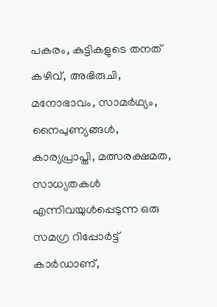പകരം, കുട്ടികളുടെ തനത് കഴിവ്, അഭിരുചി, മനോഭാവം, സാമര്‍ഥ്യം, നൈപുണ്യങ്ങള്‍, കാര്യപ്രാപ്തി, മത്സരക്ഷമത, സാധ്യതകള്‍ എന്നിവയുള്‍പ്പെടുന്ന ഒരു സമഗ്ര റിപ്പോര്‍ട്ട് കാര്‍ഡാണ്,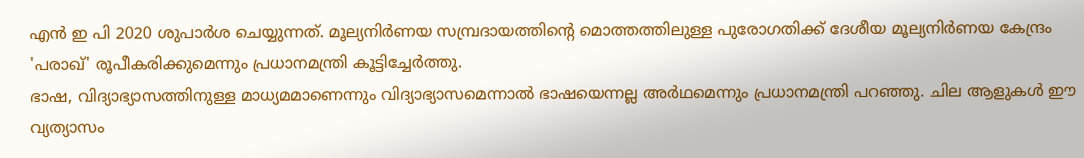എന്‍ ഇ പി 2020 ശുപാര്‍ശ ചെയ്യുന്നത്. മൂല്യനിര്‍ണയ സമ്പ്രദായത്തിന്റെ മൊത്തത്തിലുള്ള പുരോഗതിക്ക് ദേശീയ മൂല്യനിര്‍ണയ കേന്ദ്രം 'പരാഖ്' രൂപീകരിക്കുമെന്നും പ്രധാനമന്ത്രി കൂട്ടിച്ചേര്‍ത്തു.
ഭാഷ, വിദ്യാഭ്യാസത്തിനുള്ള മാധ്യമമാണെന്നും വിദ്യാഭ്യാസമെന്നാല്‍ ഭാഷയെന്നല്ല അര്‍ഥമെന്നും പ്രധാനമന്ത്രി പറഞ്ഞു. ചില ആളുകള്‍ ഈ വ്യത്യാസം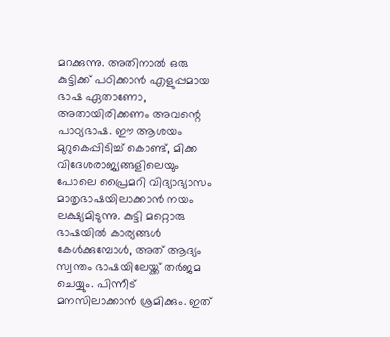മറക്കുന്നു. അതിനാല്‍ ഒരു കുട്ടിക്ക് പഠിക്കാന്‍ എളുപ്പമായ ഭാഷ ഏതാണോ, അതായിരിക്കണം അവന്റെ പാഠ്യഭാഷ. ഈ ആശയം മുറുകെപ്പിടിച്ച് കൊണ്ട്, മിക്ക വിദേശരാജ്യങ്ങളിലെയും പോലെ പ്രൈമറി വിദ്യാഭ്യാസം മാതൃഭാഷയിലാക്കാന്‍ നയം ലക്ഷ്യമിടുന്നു. കുട്ടി മറ്റൊരു ഭാഷയില്‍ കാര്യങ്ങള്‍ കേള്‍ക്കുമ്പോള്‍, അത് ആദ്യം സ്വന്തം ഭാഷയിലേയ്ക്ക് തര്‍ജമ ചെയ്യും. പിന്നീട് മനസിലാക്കാന്‍ ശ്രമിക്കും. ഇത്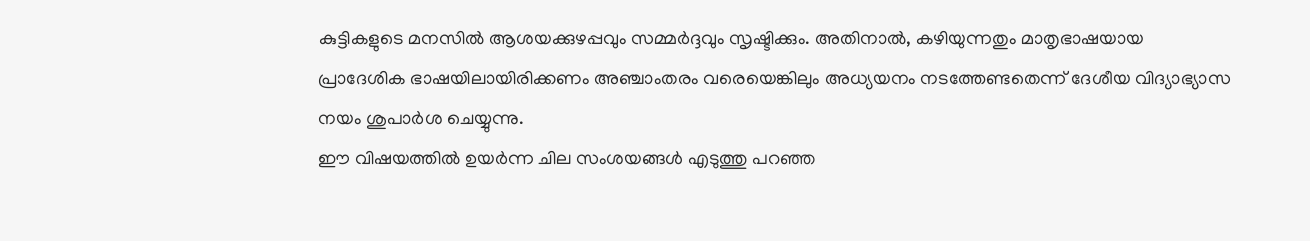കുട്ടികളുടെ മനസില്‍ ആശയക്കുഴപ്പവും സമ്മര്‍ദ്ദവും സൃഷ്ടിക്കും. അതിനാല്‍, കഴിയുന്നതും മാതൃഭാഷയായ പ്രാദേശിക ഭാഷയിലായിരിക്കണം അഞ്ചാംതരം വരെയെങ്കിലും അധ്യയനം നടത്തേണ്ടതെന്ന് ദേശീയ വിദ്യാഭ്യാസ നയം ശുപാര്‍ശ ചെയ്യുന്നു.
ഈ വിഷയത്തില്‍ ഉയര്‍ന്ന ചില സംശയങ്ങള്‍ എടുത്തു പറഞ്ഞ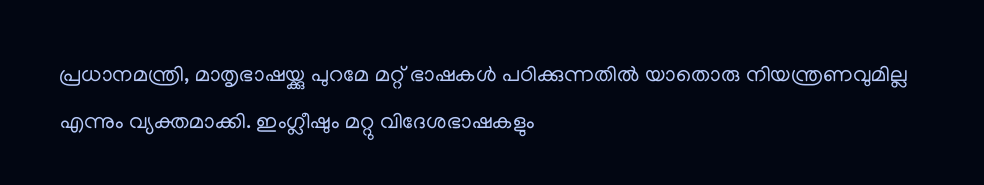പ്രധാനമന്ത്രി, മാതൃഭാഷയ്ക്കു പുറമേ മറ്റ് ഭാഷകള്‍ പഠിക്കുന്നതില്‍ യാതൊരു നിയന്ത്രണവുമില്ല എന്നും വ്യക്തമാക്കി. ഇംഗ്ലീഷും മറ്റു വിദേശഭാഷകളും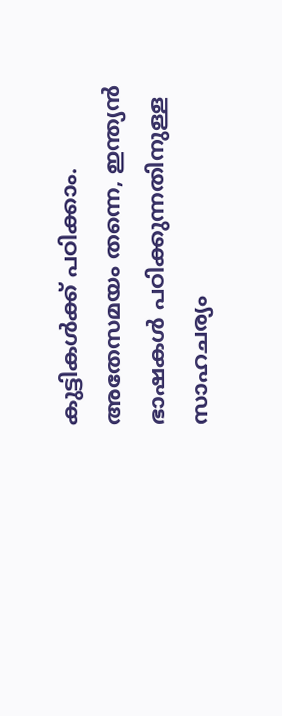കുട്ടികള്‍ക്ക് പഠിക്കാം. അതേസമയം തന്നെ, ഇന്ത്യന്‍ ഭാഷകള്‍ പഠിക്കുന്നതിനുള്ള സാഹചര്യം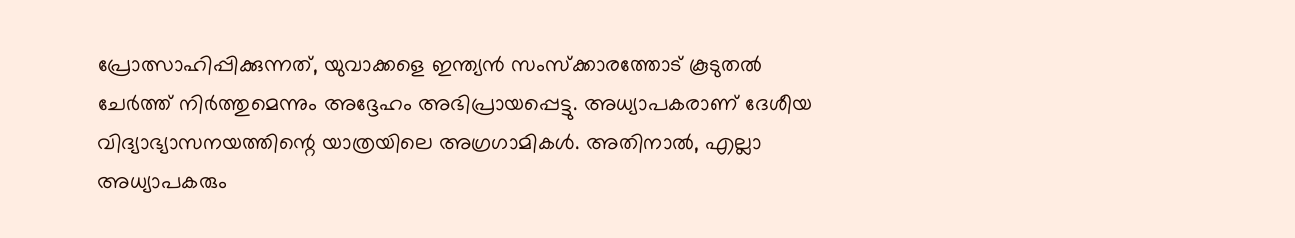പ്രോത്സാഹിപ്പിക്കുന്നത്, യുവാക്കളെ ഇന്ത്യന്‍ സംസ്‌ക്കാരത്തോട് കൂടുതല്‍ ചേര്‍ത്ത് നിര്‍ത്തുമെന്നും അദ്ദേഹം അഭിപ്രായപ്പെട്ടു. അധ്യാപകരാണ് ദേശീയ വിദ്യാഭ്യാസനയത്തിന്റെ യാത്രയിലെ അഗ്രഗാമികള്‍. അതിനാല്‍, എല്ലാ അധ്യാപകരും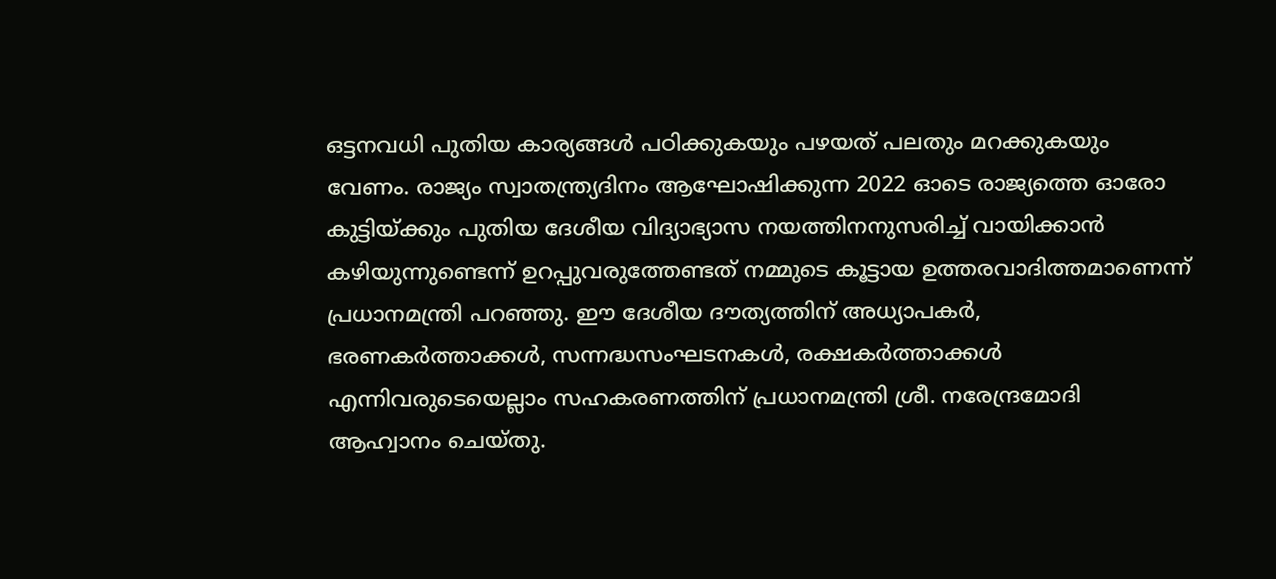ഒട്ടനവധി പുതിയ കാര്യങ്ങള്‍ പഠിക്കുകയും പഴയത് പലതും മറക്കുകയും വേണം. രാജ്യം സ്വാതന്ത്ര്യദിനം ആഘോഷിക്കുന്ന 2022 ഓടെ രാജ്യത്തെ ഓരോ കുട്ടിയ്ക്കും പുതിയ ദേശീയ വിദ്യാഭ്യാസ നയത്തിനനുസരിച്ച് വായിക്കാന്‍ കഴിയുന്നുണ്ടെന്ന് ഉറപ്പുവരുത്തേണ്ടത് നമ്മുടെ കൂട്ടായ ഉത്തരവാദിത്തമാണെന്ന് പ്രധാനമന്ത്രി പറഞ്ഞു. ഈ ദേശീയ ദൗത്യത്തിന് അധ്യാപകര്‍, ഭരണകര്‍ത്താക്കള്‍, സന്നദ്ധസംഘടനകള്‍, രക്ഷകര്‍ത്താക്കള്‍ എന്നിവരുടെയെല്ലാം സഹകരണത്തിന് പ്രധാനമന്ത്രി ശ്രീ. നരേന്ദ്രമോദി ആഹ്വാനം ചെയ്തു.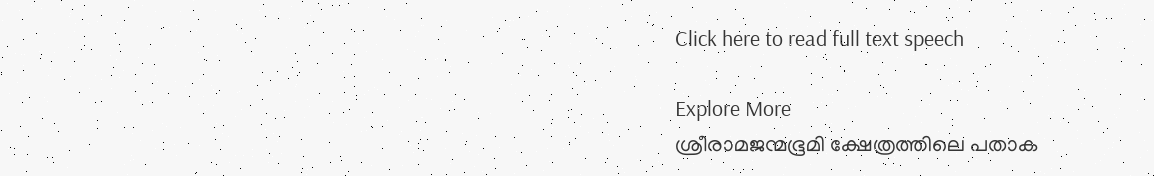Click here to read full text speech

Explore More
ശ്രീരാമജന്മഭൂമി ക്ഷേത്രത്തിലെ പതാക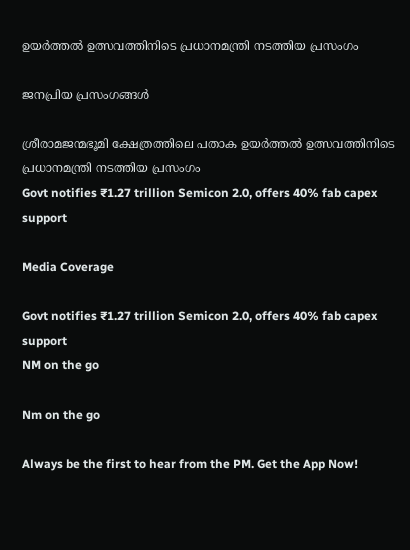ഉയർത്തൽ ഉത്സവത്തിനിടെ പ്രധാനമന്ത്രി നടത്തിയ പ്രസംഗം

ജനപ്രിയ പ്രസംഗങ്ങൾ

ശ്രീരാമജന്മഭൂമി ക്ഷേത്രത്തിലെ പതാക ഉയർത്തൽ ഉത്സവത്തിനിടെ പ്രധാനമന്ത്രി നടത്തിയ പ്രസംഗം
Govt notifies ₹1.27 trillion Semicon 2.0, offers 40% fab capex support

Media Coverage

Govt notifies ₹1.27 trillion Semicon 2.0, offers 40% fab capex support
NM on the go

Nm on the go

Always be the first to hear from the PM. Get the App Now!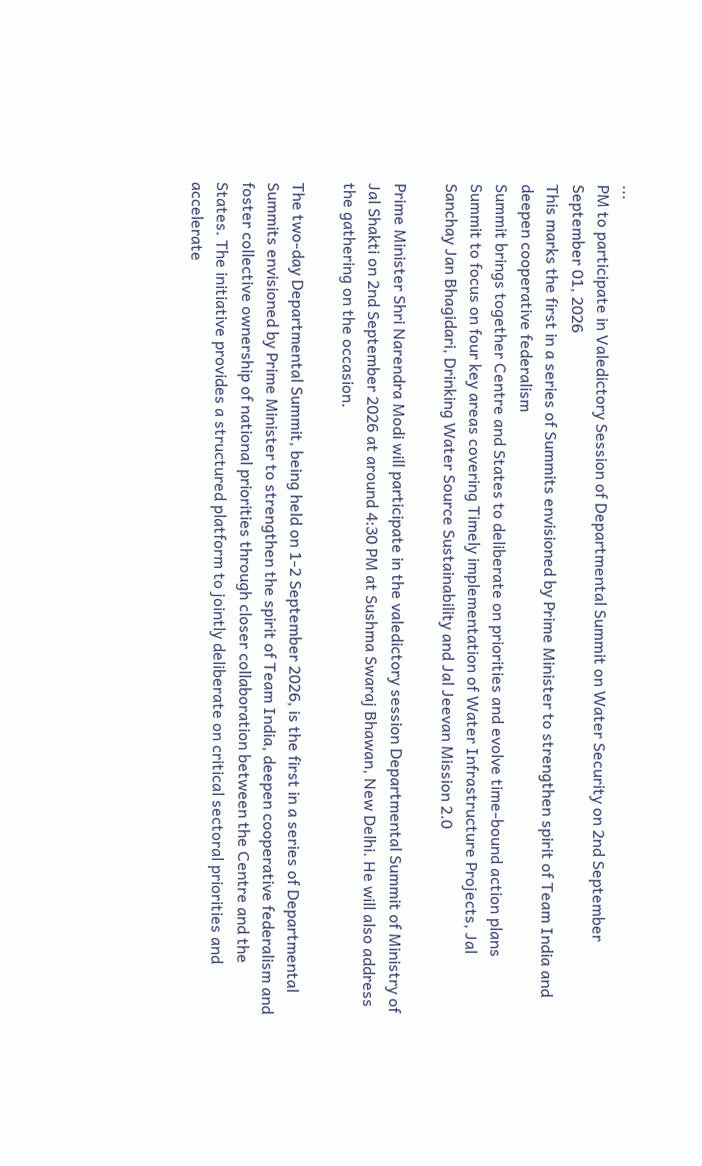...
PM to participate in Valedictory Session of Departmental Summit on Water Security on 2nd September
September 01, 2026
This marks the first in a series of Summits envisioned by Prime Minister to strengthen spirit of Team India and deepen cooperative federalism
Summit brings together Centre and States to deliberate on priorities and evolve time-bound action plans
Summit to focus on four key areas covering Timely implementation of Water Infrastructure Projects, Jal Sanchay Jan Bhagidari, Drinking Water Source Sustainability and Jal Jeevan Mission 2.0

Prime Minister Shri Narendra Modi will participate in the valedictory session Departmental Summit of Ministry of Jal Shakti on 2nd September 2026 at around 4:30 PM at Sushma Swaraj Bhawan, New Delhi. He will also address the gathering on the occasion.

The two-day Departmental Summit, being held on 1-2 September 2026, is the first in a series of Departmental Summits envisioned by Prime Minister to strengthen the spirit of Team India, deepen cooperative federalism and foster collective ownership of national priorities through closer collaboration between the Centre and the States. The initiative provides a structured platform to jointly deliberate on critical sectoral priorities and accelerate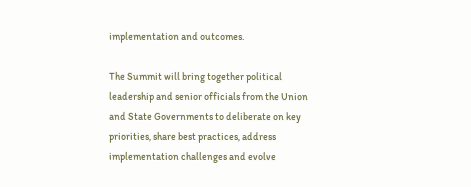implementation and outcomes.

The Summit will bring together political leadership and senior officials from the Union and State Governments to deliberate on key priorities, share best practices, address implementation challenges and evolve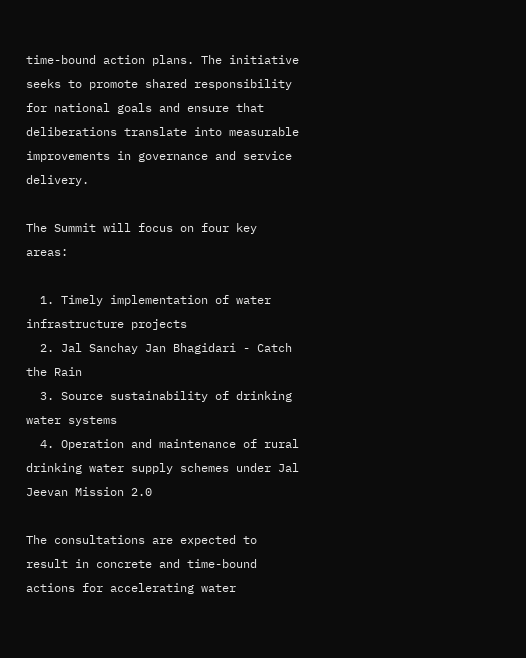time-bound action plans. The initiative seeks to promote shared responsibility for national goals and ensure that deliberations translate into measurable improvements in governance and service delivery.

The Summit will focus on four key areas:

  1. Timely implementation of water infrastructure projects
  2. Jal Sanchay Jan Bhagidari - Catch the Rain
  3. Source sustainability of drinking water systems
  4. Operation and maintenance of rural drinking water supply schemes under Jal Jeevan Mission 2.0

The consultations are expected to result in concrete and time-bound actions for accelerating water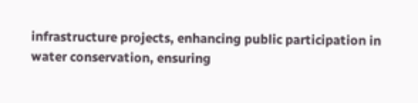infrastructure projects, enhancing public participation in water conservation, ensuring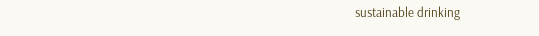sustainable drinking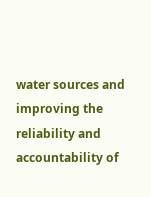water sources and improving the reliability and accountability of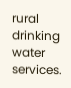rural drinking water services.